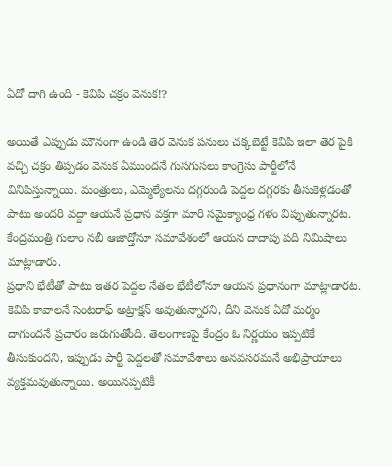ఏదో దాగి ఉంది - కెవిపి చక్రం వెనుక!?

అయితే ఎప్పుడు మౌనంగా ఉండి తెర వెనుక పనులు చక్కబెట్టే కెవిపి ఇలా తెర పైకి వచ్చి చక్రం తిప్పడం వెనుక ఏముందనే గుసగుసలు కాంగ్రెసు పార్టీలోనే వినిపిస్తున్నాయి. మంత్రులు, ఎమ్మెల్యేలను దగ్గరుండి పెద్దల దగ్గరకు తీసుకెళ్లడంతో పాటు అందరి వద్దా ఆయనే ప్రధాన వక్తగా మారి సమైక్యాంధ్ర గళం విప్పుతున్నారట. కేంద్రమంత్రి గులాం నబీ ఆజాద్తోనూ సమావేశంలో ఆయన దాదాపు పది నిమిషాలు మాట్లాడారు.
ప్రధాని భేటీతో పాటు ఇతర పెద్దల నేతల భేటీలోనూ ఆయన ప్రధానంగా మాట్లాడారట. కెవిపి కావాలనే సెంటరాఫ్ అట్రాక్షన్ అవుతున్నారని, దీని వెనుక ఏదో మర్మం దాగుందనే ప్రచారం జరుగుతోంది. తెలంగాణపై కేంద్రం ఓ నిర్ణయం ఇప్పటికే తీసుకుందని, ఇప్పుడు పార్టీ పెద్దలతో సమావేశాలు అనవసరమనే అభిప్రాయాలు వ్యక్తమవుతున్నాయి. అయినప్పటికీ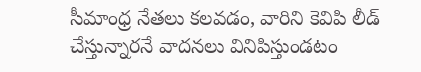సీమాంధ్ర నేతలు కలవడం, వారిని కెవిపి లీడ్ చేస్తున్నారనే వాదనలు వినిపిస్తుండటం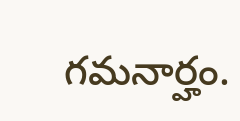గమనార్హం.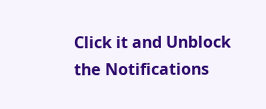Click it and Unblock the Notifications